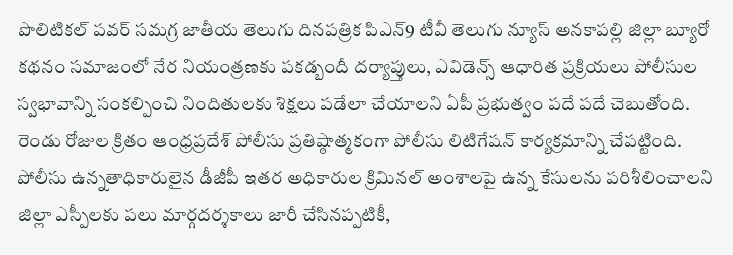పొలిటికల్ పవర్ సమగ్ర జాతీయ తెలుగు దినపత్రిక పిఎన్9 టీవీ తెలుగు న్యూస్ అనకాపల్లి జిల్లా బ్యూరో కథనం సమాజంలో నేర నియంత్రణకు పకడ్బందీ దర్యాప్తులు, ఎవిడెన్స్ ఆధారిత ప్రక్రియలు పోలీసుల స్వభావాన్ని సంకల్పించి నిందితులకు శిక్షలు పడేలా చేయాలని ఏపీ ప్రభుత్వం పదే పదే చెబుతోంది. రెండు రోజుల క్రితం ఆంధ్రప్రదేశ్ పోలీసు ప్రతిష్ఠాత్మకంగా పోలీసు లిటిగేషన్ కార్యక్రమాన్ని చేపట్టింది. పోలీసు ఉన్నతాధికారులైన డీజీపీ ఇతర అధికారుల క్రిమినల్ అంశాలపై ఉన్న కేసులను పరిశీలించాలని జిల్లా ఎస్పీలకు పలు మార్గదర్శకాలు జారీ చేసినప్పటికీ,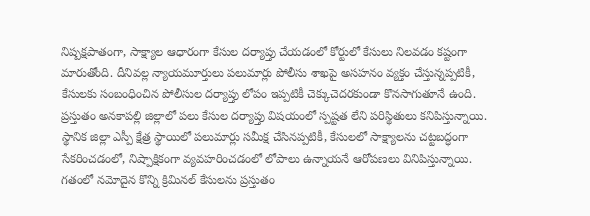నిష్పక్షపాతంగా, సాక్ష్యాల ఆధారంగా కేసుల దర్యాప్తు చేయడంలో కోర్టులో కేసులు నిలవడం కష్టంగా మారుతోంది. దీనివల్ల న్యాయమూర్తులు పలుమార్లు పోలీసు శాఖపై అసహనం వ్యక్తం చేస్తున్నప్పటికీ, కేసులకు సంబంధించిన పోలీసుల దర్యాప్తు లోపం ఇప్పటికీ చెక్కుచెదరకుండా కొనసాగుతూనే ఉంది. ప్రస్తుతం అనకాపల్లి జిల్లాలో పలు కేసుల దర్యాప్తు విషయంలో స్పష్టత లేని పరిస్థితులు కనిపిస్తున్నాయి. స్థానిక జిల్లా ఎస్పీ క్షేత్ర స్థాయిలో పలుమార్లు సమీక్ష చేసినప్పటికీ, కేసులలో సాక్ష్యాలను చట్టబద్ధంగా సేకరించడంలో, నిష్పాక్షికంగా వ్యవహరించడంలో లోపాలు ఉన్నాయనే ఆరోపణలు వినిపిస్తున్నాయి. గతంలో నమోదైన కొన్ని క్రిమినల్ కేసులను ప్రస్తుతం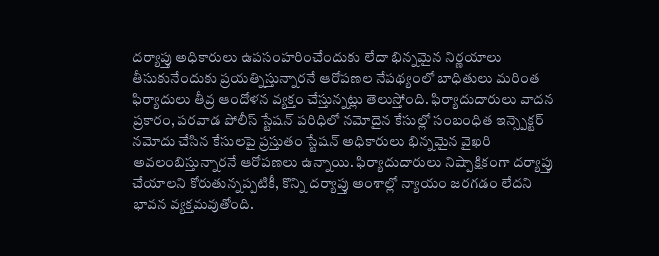దర్యాప్తు అధికారులు ఉపసంహరించేందుకు లేదా భిన్నమైన నిర్ణయాలు తీసుకునేందుకు ప్రయత్నిస్తున్నారనే ఆరోపణల నేపథ్యంలో బాధితులు మరింత ఫిర్యాదులు తీవ్ర ఆందోళన వ్యక్తం చేస్తున్నట్లు తెలుస్తోంది. ఫిర్యాదుదారులు వాదన ప్రకారం, పరవాడ పోలీస్ స్టేషన్ పరిధిలో నమోదైన కేసుల్లో సంబంధిత ఇన్స్పెక్టర్ నమోదు చేసిన కేసులపై ప్రస్తుతం స్టేషన్ అధికారులు భిన్నమైన వైఖరి అవలంబిస్తున్నారనే ఆరోపణలు ఉన్నాయి. ఫిర్యాదుదారులు నిష్పాక్షికంగా దర్యాప్తు చేయాలని కోరుతున్నప్పటికీ, కొన్ని దర్యాప్తు అంశాల్లో న్యాయం జరగడం లేదని భావన వ్యక్తమవుతోంది.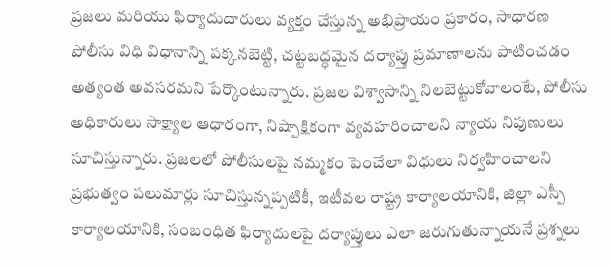ప్రజలు మరియు ఫిర్యాదుదారులు వ్యక్తం చేస్తున్న అభిప్రాయం ప్రకారం, సాధారణ పోలీసు విధి విధానాన్ని పక్కనబెట్టి, చట్టబద్ధమైన దర్యాప్తు ప్రమాణాలను పాటించడం అత్యంత అవసరమని పేర్కొంటున్నారు. ప్రజల విశ్వాసాన్ని నిలబెట్టుకోవాలంటే, పోలీసు అధికారులు సాక్ష్యాల ఆధారంగా, నిష్పాక్షికంగా వ్యవహరించాలని న్యాయ నిపుణులు సూచిస్తున్నారు. ప్రజలలో పోలీసులపై నమ్మకం పెంచేలా విధులు నిర్వహించాలని ప్రభుత్వం పలుమార్లు సూచిస్తున్నప్పటికీ, ఇటీవల రాష్ట్ర కార్యాలయానికి, జిల్లా ఎస్పీ కార్యాలయానికి, సంబంధిత ఫిర్యాదులపై దర్యాప్తులు ఎలా జరుగుతున్నాయనే ప్రశ్నలు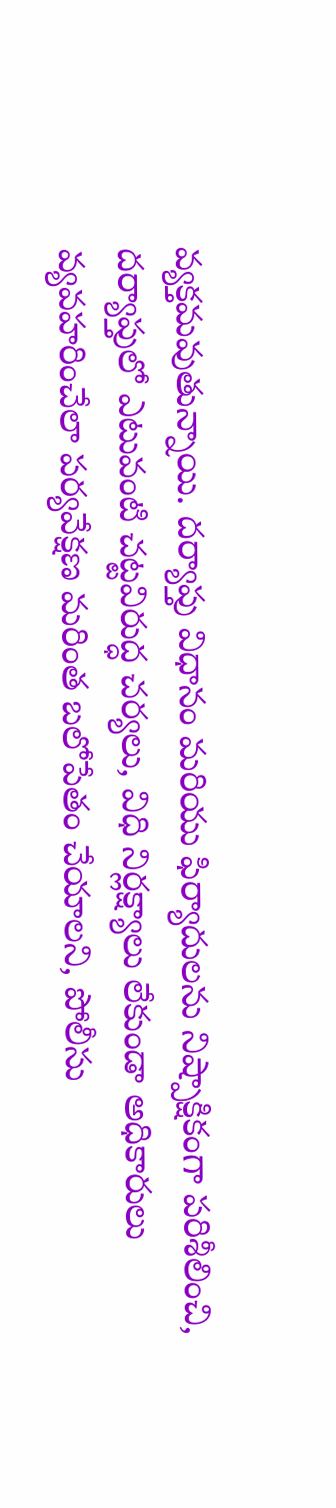వ్యక్తమవుతున్నాయి. దర్యాప్తు విధానం మరియు ఫిర్యాదులను నిష్పాక్షికంగా పరిశీలించి, దర్యాప్తులో ఎటువంటి చట్టవిరుద్ధ చర్యలు, విధి నిర్లక్ష్యాలు లేకుండా అధికారులు వ్యవహరించేలా పర్యవేక్షణ మరింత బలోపేతం చేయాలని, పోలీసు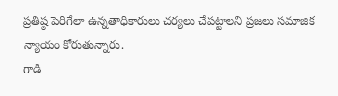ప్రతిష్ఠ పెరిగేలా ఉన్నతాధికారులు చర్యలు చేపట్టాలని ప్రజలు సమాజిక న్యాయం కోరుతున్నారు.
గాడి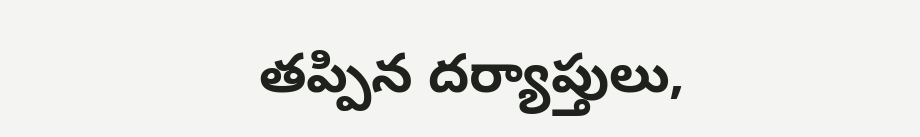తప్పిన దర్యాప్తులు,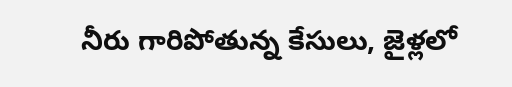నీరు గారిపోతున్న కేసులు, జైళ్లలో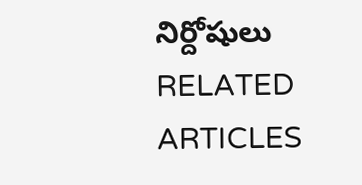నిర్దోషులు
RELATED ARTICLES